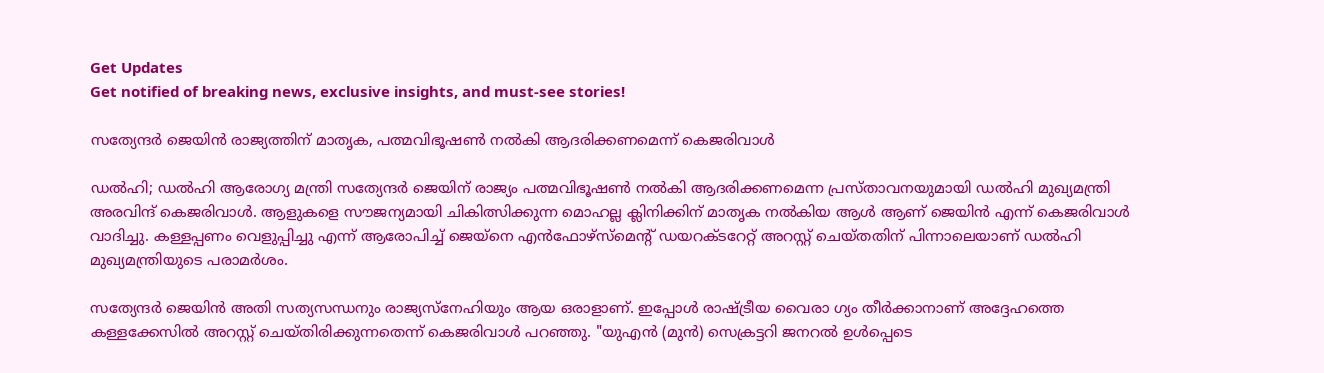Get Updates
Get notified of breaking news, exclusive insights, and must-see stories!

സത്യേന്ദർ ജെയിൻ രാജ്യത്തിന് മാതൃക, പത്മവിഭൂഷൺ നൽകി ആദരിക്കണമെന്ന് കെജരിവാൾ

ഡൽഹി; ഡൽഹി ആരോഗ്യ മന്ത്രി സത്യേന്ദർ ജെയിന് രാജ്യം പത്മവിഭൂഷൺ നൽകി ആദരിക്കണമെന്ന പ്രസ്താവനയുമായി ഡൽഹി മുഖ്യമന്ത്രി അരവിന്ദ് കെജരിവാൾ. ആളുകളെ സൗജന്യമായി ചികിത്സിക്കുന്ന മൊഹല്ല ക്ലിനിക്കിന് മാതൃക നൽകിയ ആൾ ആണ് ജെയിൻ എന്ന് കെജരിവാൾ വാദിച്ചു. കള്ളപ്പണം വെളുപ്പിച്ചു എന്ന് ആരോപിച്ച് ജെയ്നെ എൻഫോഴ്‌സ്‌മെന്റ് ഡയറക്ടറേറ്റ് അറസ്റ്റ് ചെയ്തതിന് പിന്നാലെയാണ് ഡൽഹി മുഖ്യമന്ത്രിയുടെ പരാമർശം.

സത്യേന്ദർ ജെയിൻ അതി സത്യസന്ധനും രാജ്യസ്‌നേഹിയും ആയ ഒരാളാണ്. ഇപ്പോൾ രാഷ്ട്രീയ വൈരാ ഗ്യം തീർക്കാനാണ് അദ്ദേഹത്തെ കള്ളക്കേസിൽ അറസ്റ്റ് ചെയ്തിരിക്കുന്നതെന്ന് കെജരിവാൾ പറഞ്ഞു. "യുഎൻ (മുൻ) സെക്രട്ടറി ജനറൽ ഉൾപ്പെടെ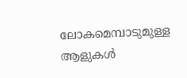ലോകമെമ്പാടുമുള്ള ആളുകൾ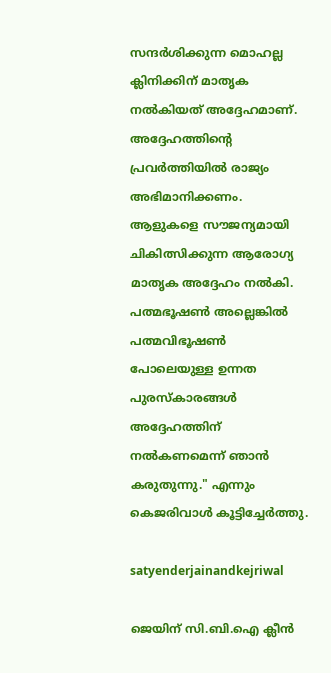സന്ദർശിക്കുന്ന മൊഹല്ല ക്ലിനിക്കിന് മാതൃക നൽകിയത് അദ്ദേഹമാണ്. അദ്ദേഹത്തിന്റെ പ്രവർത്തിയിൽ രാജ്യം അഭിമാനിക്കണം. ആളുകളെ സൗജന്യമായി ചികിത്സിക്കുന്ന ആരോഗ്യ മാതൃക അദ്ദേഹം നൽകി. പത്മഭൂഷൺ അല്ലെങ്കിൽ പത്മവിഭൂഷൺ പോലെയുള്ള ഉന്നത പുരസ്കാരങ്ങൾ അദ്ദേഹത്തിന് നൽകണമെന്ന് ഞാൻ കരുതുന്നു." എന്നും കെജരിവാൾ കൂട്ടിച്ചേർത്തു.

satyenderjainandkejriwal

ജെയിന് സി.ബി.ഐ ക്ലീൻ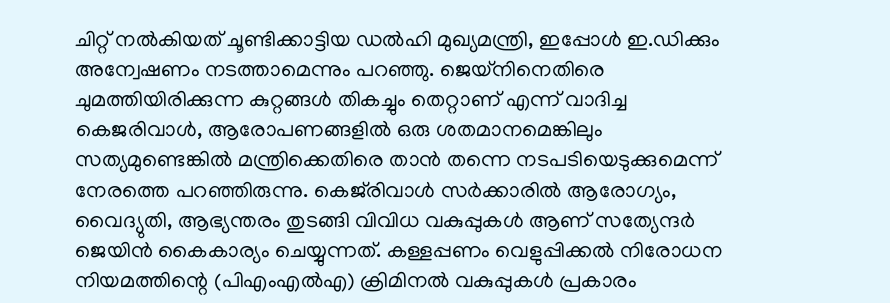ചിറ്റ് നൽകിയത് ചൂണ്ടിക്കാട്ടിയ ഡൽഹി മുഖ്യമന്ത്രി, ഇപ്പോൾ ഇ.ഡിക്കും അന്വേഷണം നടത്താമെന്നും പറഞ്ഞു. ജെയ്നിനെതിരെ ചുമത്തിയിരിക്കുന്ന കുറ്റങ്ങൾ തികച്ചും തെറ്റാണ് എന്ന് വാദിച്ച കെജരിവാൾ, ആരോപണങ്ങളിൽ ഒരു ശതമാനമെങ്കിലും സത്യമുണ്ടെങ്കിൽ മന്ത്രിക്കെതിരെ താൻ തന്നെ നടപടിയെടുക്കുമെന്ന് നേരത്തെ പറഞ്ഞിരുന്നു. കെജ്‌രിവാൾ സർക്കാരിൽ ആരോഗ്യം, വൈദ്യുതി, ആഭ്യന്തരം തുടങ്ങി വിവിധ വകുപ്പുകൾ ആണ് സത്യേന്ദർ ജെയിൻ കൈകാര്യം ചെയ്യുന്നത്. കള്ളപ്പണം വെളുപ്പിക്കൽ നിരോധന നിയമത്തിന്റെ (പിഎംഎൽഎ) ക്രിമിനൽ വകുപ്പുകൾ പ്രകാരം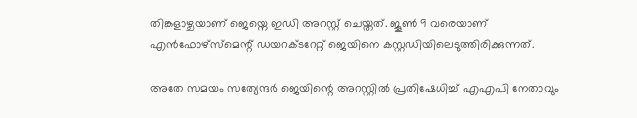തിങ്കളാഴ്ചയാണ് ജെയ്നെ ഇഡി അറസ്റ്റ് ചെയ്തത്. ജൂൺ 9 വരെയാണ് എൻഫോഴ്‌സ്‌മെന്റ് ഡയറക്ടറേറ്റ് ജെയിനെ കസ്റ്റഡിയിലെടുത്തിരിക്കുന്നത്.

അതേ സമയം സത്യേന്ദർ ജെയിന്റെ അറസ്റ്റിൽ പ്രതിഷേധിച്ച്‍ എഎപി നേതാവും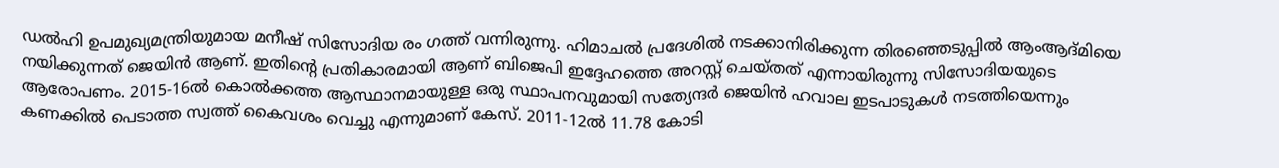ഡൽഹി ഉപമുഖ്യമന്ത്രിയുമായ മനീഷ് സിസോദിയ രം ഗത്ത് വന്നിരുന്നു. ഹിമാചൽ പ്രദേശിൽ നടക്കാനിരിക്കുന്ന തിരഞ്ഞെടുപ്പിൽ ആംആദ്മിയെ നയിക്കുന്നത് ജെയിൻ ആണ്. ഇതിന്റെ പ്രതികാരമായി ആണ് ബിജെപി ഇദ്ദേഹത്തെ അറസ്റ്റ് ചെയ്തത് എന്നായിരുന്നു സിസോദിയയുടെ ആരോപണം. 2015-16ൽ കൊൽക്കത്ത ആസ്ഥാനമായുള്ള ഒരു സ്ഥാപനവുമായി സത്യേന്ദർ ജെയിൻ ഹവാല ഇടപാടുകൾ നടത്തിയെന്നും കണക്കിൽ പെടാത്ത സ്വത്ത് കൈവശം വെച്ചു എന്നുമാണ് കേസ്. 2011-12ൽ 11.78 കോടി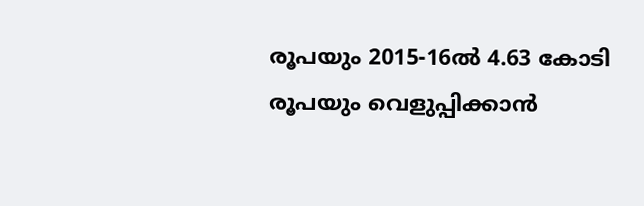രൂപയും 2015-16ൽ 4.63 കോടി രൂപയും വെളുപ്പിക്കാൻ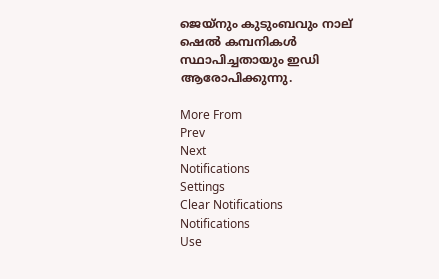ജെയ്‌നും കുടുംബവും നാല് ഷെൽ കമ്പനികൾ സ്ഥാപിച്ചതായും ഇഡി ആരോപിക്കുന്നു.

More From
Prev
Next
Notifications
Settings
Clear Notifications
Notifications
Use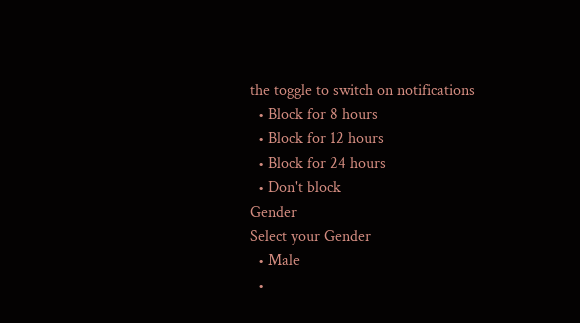the toggle to switch on notifications
  • Block for 8 hours
  • Block for 12 hours
  • Block for 24 hours
  • Don't block
Gender
Select your Gender
  • Male
  •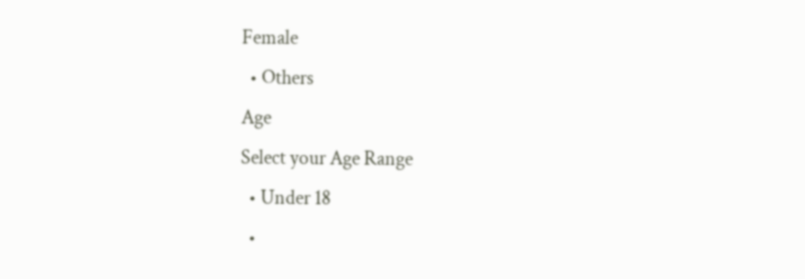Female
  • Others
Age
Select your Age Range
  • Under 18
  •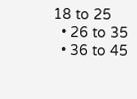18 to 25
  • 26 to 35
  • 36 to 45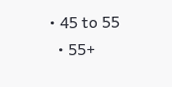• 45 to 55
  • 55+